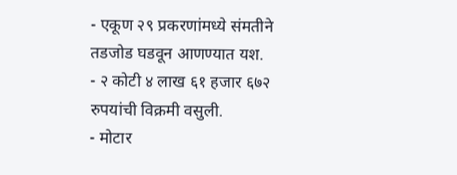- एकूण २९ प्रकरणांमध्ये संमतीने तडजोड घडवून आणण्यात यश.
- २ कोटी ४ लाख ६१ हजार ६७२ रुपयांची विक्रमी वसुली.
- मोटार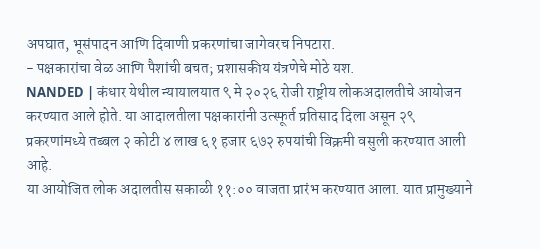अपघात, भूसंपादन आणि दिवाणी प्रकरणांचा जागेवरच निपटारा.
- पक्षकारांचा वेळ आणि पैशांची बचत; प्रशासकीय यंत्रणेचे मोठे यश.
NANDED | कंधार येथील न्यायालयात ९ मे २०२६ रोजी राष्ट्रीय लोकअदालतीचे आयोजन करण्यात आले होते. या आदालतीला पक्षकारांनी उत्स्फूर्त प्रतिसाद दिला असून २९ प्रकरणांमध्ये तब्बल २ कोटी ४ लाख ६१ हजार ६७२ रुपयांची विक्रमी वसुली करण्यात आली आहे.
या आयोजित लोक अदालतीस सकाळी ११:०० वाजता प्रारंभ करण्यात आला. यात प्रामुख्याने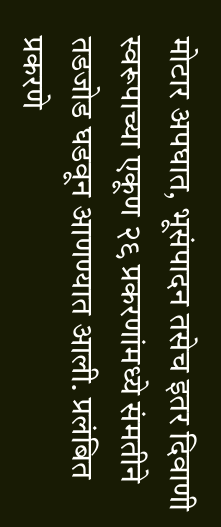मोटार अपघात, भूसंपादन तसेच इतर दिवाणी स्वरूपाच्या एकूण २९ प्रकरणांमध्ये संमतीने तडजोड घडवून आणण्यात आली. प्रलंबित प्रकरणे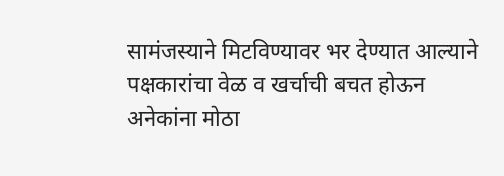सामंजस्याने मिटविण्यावर भर देण्यात आल्याने पक्षकारांचा वेळ व खर्चाची बचत होऊन अनेकांना मोठा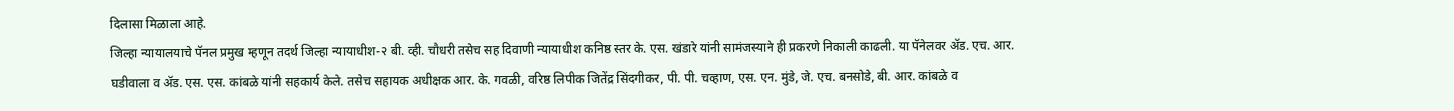दिलासा मिळाला आहे.
जिल्हा न्यायालयाचे पॅनल प्रमुख म्हणून तदर्थ जिल्हा न्यायाधीश-२ बी. व्ही. चौधरी तसेच सह दिवाणी न्यायाधीश कनिष्ठ स्तर के. एस. खंडारे यांनी सामंजस्याने ही प्रकरणे निकाली काढली. या पॅनेलवर ॲड. एच. आर. घडीवाला व ॲड. एस. एस. कांबळे यांनी सहकार्य केले. तसेच सहायक अधीक्षक आर. के. गवळी, वरिष्ठ लिपीक जितेंद्र सिंदगीकर, पी. पी. चव्हाण, एस. एन. मुंडे, जे. एच. बनसोडे, बी. आर. कांबळे व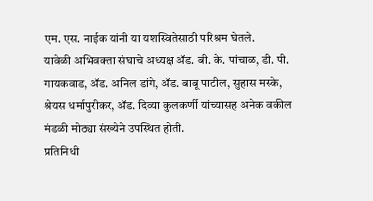एम. एस. नाईक यांनी या यशस्वितेसाठी परिश्रम घेतले.
यावेळी अभिवक्ता संघाचे अध्यक्ष ॲड. बी. के. पांचाळ, डी. पी. गायकवाड, ॲड. अनिल डांगे, ॲड. बाबू पाटील, सुहास मस्के, श्रेयस धर्मापुरीकर, ॲड. दिव्या कुलकर्णी यांच्यासह अनेक वकील मंडळी मोठ्या संख्येने उपस्थित होती.
प्रतिनिधी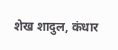शेख शादुल, कंधार